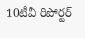10టీవీ రిపోర్టర్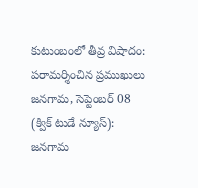కుటుంబంలో తీవ్ర విషాదం:
పరామర్శించిన ప్రముఖులు
జనగామ, సెప్టెంబర్ 08 (క్విక్ టుడే న్యూస్):
జనగామ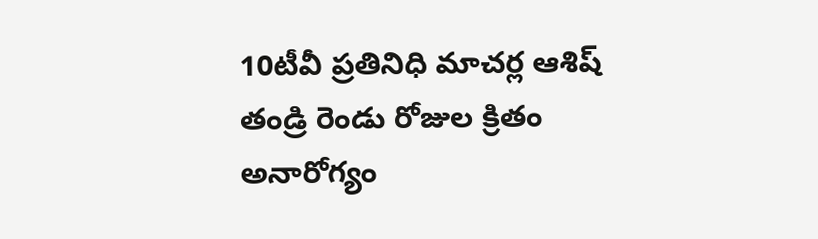10టీవీ ప్రతినిధి మాచర్ల ఆశిష్ తండ్రి రెండు రోజుల క్రితం అనారోగ్యం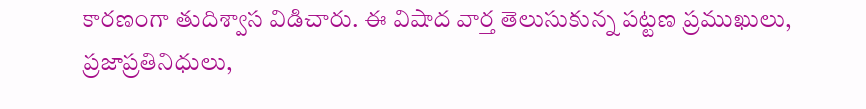కారణంగా తుదిశ్వాస విడిచారు. ఈ విషాద వార్త తెలుసుకున్న పట్టణ ప్రముఖులు, ప్రజాప్రతినిధులు,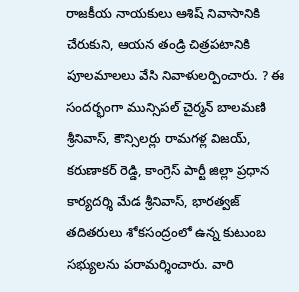రాజకీయ నాయకులు ఆశిష్ నివాసానికి చేరుకుని, ఆయన తండ్రి చిత్రపటానికి పూలమాలలు వేసి నివాళులర్పించారు. ? ఈ సందర్భంగా మున్సిపల్ చైర్మన్ బాలమణి శ్రీనివాస్, కౌన్సిలర్లు రామగళ్ల విజయ్, కరుణాకర్ రెడ్డి, కాంగ్రెస్ పార్టీ జిల్లా ప్రధాన కార్యదర్శి మేడ శ్రీనివాస్, భారత్వజ్ తదితరులు శోకసంద్రంలో ఉన్న కుటుంబ సభ్యులను పరామర్శించారు. వారి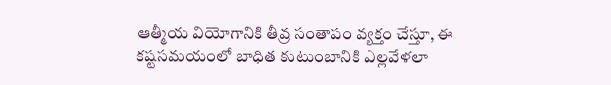ఆత్మీయ వియోగానికి తీవ్ర సంతాపం వ్యక్తం చేస్తూ, ఈ కష్టసమయంలో బాధిత కుటుంబానికి ఎల్లవేళలా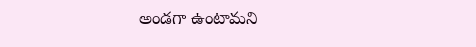అండగా ఉంటామని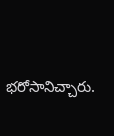భరోసానిచ్చారు.